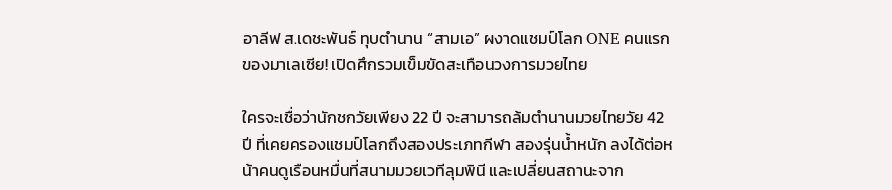อาลีฟ ส.เดชะพันธ์ ทุบตำนาน “สามเอ” ผงาดแชมป์โลก ONE คนแรกของมาเลเซีย! เปิดศึกรวมเข็มขัดสะเทือนวงการมวยไทย

ใครจะเชื่อว่านักชกวัยเพียง 22 ปี จะสามารถล้มตำนานมวยไทยวัย 42 ปี ที่เคยครองแชมป์โลกถึงสองประเภทกีฬา สองรุ่นน้ำหนัก ลงได้ต่อหน้าคนดูเรือนหมื่นที่สนามมวยเวทีลุมพินี และเปลี่ยนสถานะจาก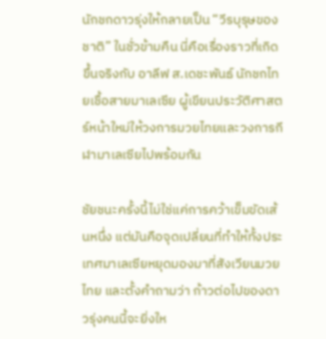นักชกดาวรุ่งให้กลายเป็น “วีรบุรุษของชาติ” ในชั่วข้ามคืน นี่คือเรื่องราวที่เกิดขึ้นจริงกับ อาลีฟ ส.เดชะพันธ์ นักชกไทยเชื้อสายมาเลเซีย ผู้เขียนประวัติศาสตร์หน้าใหม่ให้วงการมวยไทยและวงการกีฬามาเลเซียไปพร้อมกัน

ชัยชนะครั้งนี้ไม่ใช่แค่การคว้าเข็มขัดเส้นหนึ่ง แต่มันคือจุดเปลี่ยนที่ทำให้ทั้งประเทศมาเลเซียหยุดมองมาที่สังเวียนมวยไทย และตั้งคำถามว่า ก้าวต่อไปของดาวรุ่งคนนี้จะยิ่งให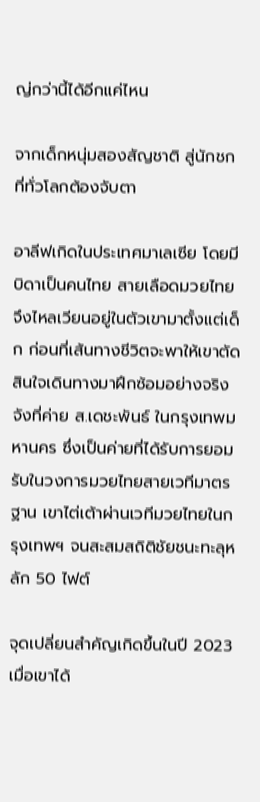ญ่กว่านี้ได้อีกแค่ไหน

จากเด็กหนุ่มสองสัญชาติ สู่นักชกที่ทั่วโลกต้องจับตา

อาลีฟเกิดในประเทศมาเลเซีย โดยมีบิดาเป็นคนไทย สายเลือดมวยไทยจึงไหลเวียนอยู่ในตัวเขามาตั้งแต่เด็ก ก่อนที่เส้นทางชีวิตจะพาให้เขาตัดสินใจเดินทางมาฝึกซ้อมอย่างจริงจังที่ค่าย ส.เดชะพันธ์ ในกรุงเทพมหานคร ซึ่งเป็นค่ายที่ได้รับการยอมรับในวงการมวยไทยสายเวทีมาตรฐาน เขาไต่เต้าผ่านเวทีมวยไทยในกรุงเทพฯ จนสะสมสถิติชัยชนะทะลุหลัก 50 ไฟต์

จุดเปลี่ยนสำคัญเกิดขึ้นในปี 2023 เมื่อเขาได้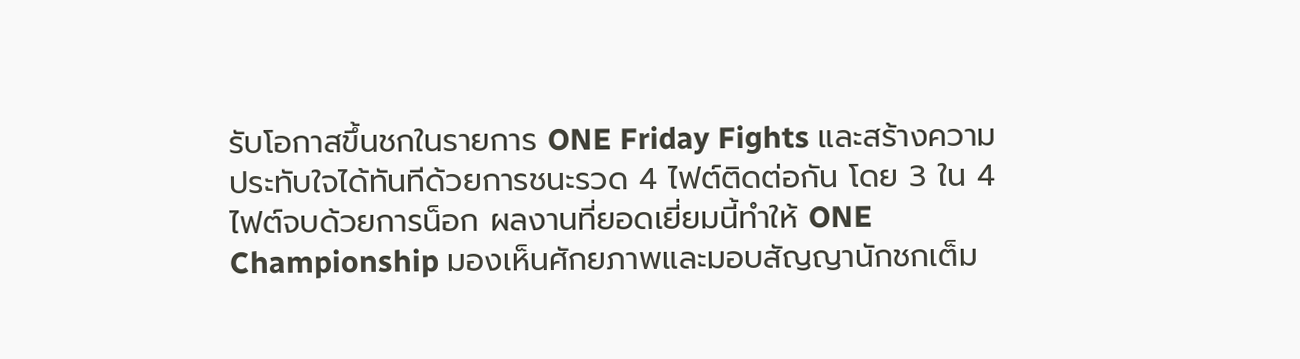รับโอกาสขึ้นชกในรายการ ONE Friday Fights และสร้างความประทับใจได้ทันทีด้วยการชนะรวด 4 ไฟต์ติดต่อกัน โดย 3 ใน 4 ไฟต์จบด้วยการน็อก ผลงานที่ยอดเยี่ยมนี้ทำให้ ONE Championship มองเห็นศักยภาพและมอบสัญญานักชกเต็ม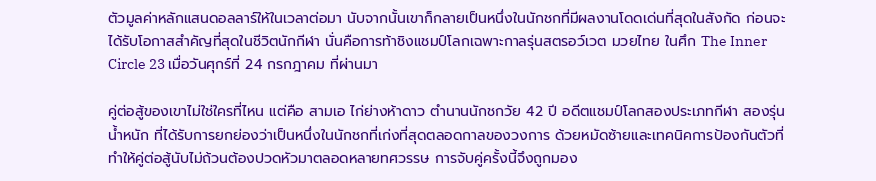ตัวมูลค่าหลักแสนดอลลาร์ให้ในเวลาต่อมา นับจากนั้นเขาก็กลายเป็นหนึ่งในนักชกที่มีผลงานโดดเด่นที่สุดในสังกัด ก่อนจะได้รับโอกาสสำคัญที่สุดในชีวิตนักกีฬา นั่นคือการท้าชิงแชมป์โลกเฉพาะกาลรุ่นสตรอว์เวต มวยไทย ในศึก The Inner Circle 23 เมื่อวันศุกร์ที่ 24 กรกฎาคม ที่ผ่านมา

คู่ต่อสู้ของเขาไม่ใช่ใครที่ไหน แต่คือ สามเอ ไก่ย่างห้าดาว ตำนานนักชกวัย 42 ปี อดีตแชมป์โลกสองประเภทกีฬา สองรุ่นน้ำหนัก ที่ได้รับการยกย่องว่าเป็นหนึ่งในนักชกที่เก่งที่สุดตลอดกาลของวงการ ด้วยหมัดซ้ายและเทคนิคการป้องกันตัวที่ทำให้คู่ต่อสู้นับไม่ถ้วนต้องปวดหัวมาตลอดหลายทศวรรษ การจับคู่ครั้งนี้จึงถูกมอง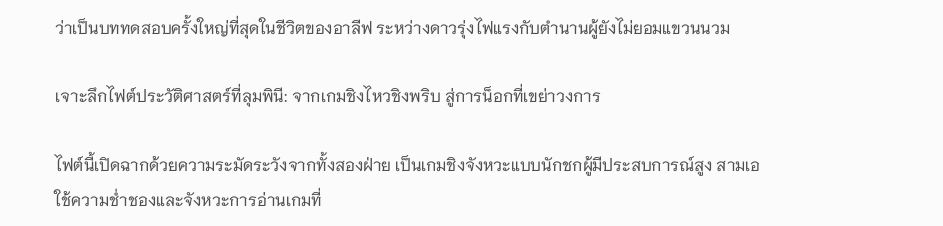ว่าเป็นบททดสอบครั้งใหญ่ที่สุดในชีวิตของอาลีฟ ระหว่างดาวรุ่งไฟแรงกับตำนานผู้ยังไม่ยอมแขวนนวม

เจาะลึกไฟต์ประวัติศาสตร์ที่ลุมพินี: จากเกมชิงไหวชิงพริบ สู่การน็อกที่เขย่าวงการ

ไฟต์นี้เปิดฉากด้วยความระมัดระวังจากทั้งสองฝ่าย เป็นเกมชิงจังหวะแบบนักชกผู้มีประสบการณ์สูง สามเอใช้ความช่ำชองและจังหวะการอ่านเกมที่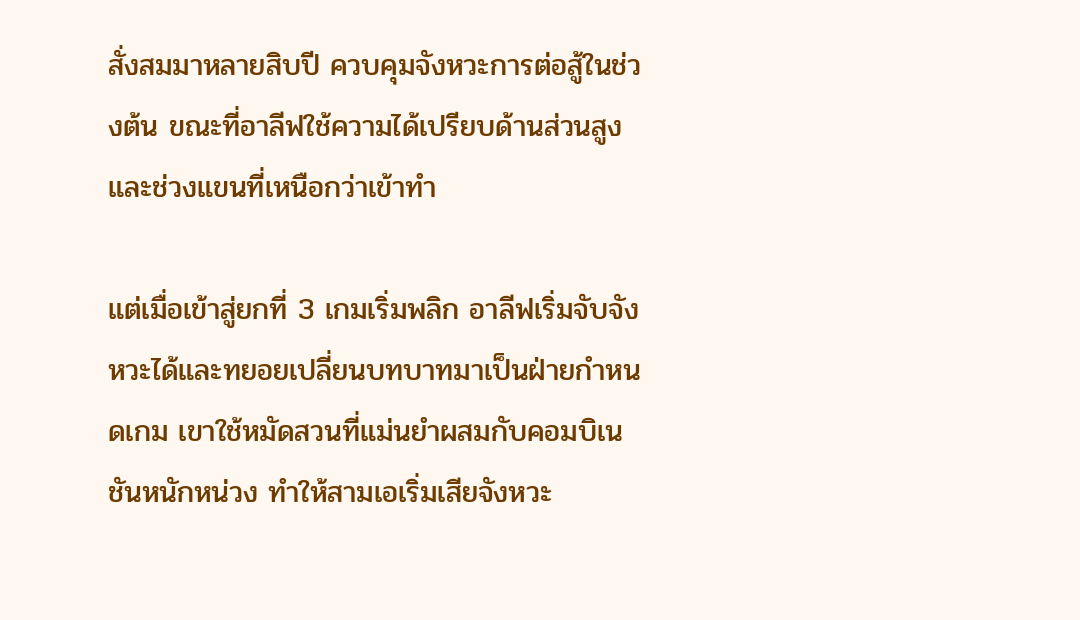สั่งสมมาหลายสิบปี ควบคุมจังหวะการต่อสู้ในช่วงต้น ขณะที่อาลีฟใช้ความได้เปรียบด้านส่วนสูงและช่วงแขนที่เหนือกว่าเข้าทำ

แต่เมื่อเข้าสู่ยกที่ 3 เกมเริ่มพลิก อาลีฟเริ่มจับจังหวะได้และทยอยเปลี่ยนบทบาทมาเป็นฝ่ายกำหนดเกม เขาใช้หมัดสวนที่แม่นยำผสมกับคอมบิเนชันหนักหน่วง ทำให้สามเอเริ่มเสียจังหวะ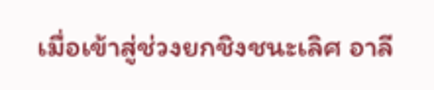เมื่อเข้าสู่ช่วงยกชิงชนะเลิศ อาลี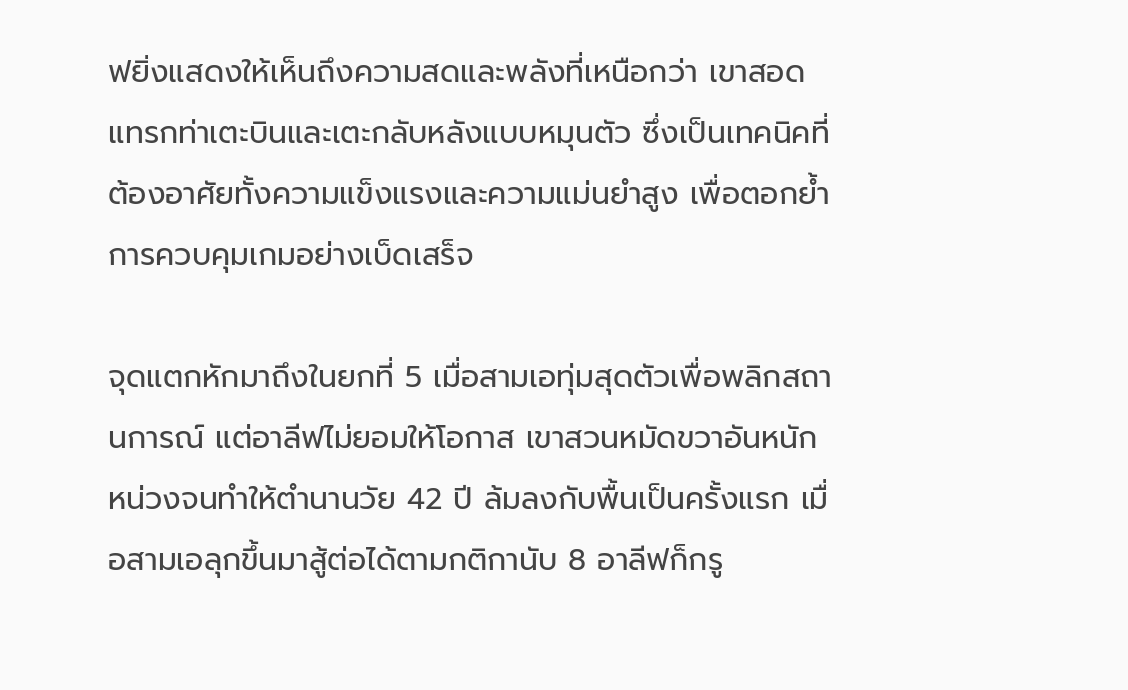ฟยิ่งแสดงให้เห็นถึงความสดและพลังที่เหนือกว่า เขาสอดแทรกท่าเตะบินและเตะกลับหลังแบบหมุนตัว ซึ่งเป็นเทคนิคที่ต้องอาศัยทั้งความแข็งแรงและความแม่นยำสูง เพื่อตอกย้ำการควบคุมเกมอย่างเบ็ดเสร็จ

จุดแตกหักมาถึงในยกที่ 5 เมื่อสามเอทุ่มสุดตัวเพื่อพลิกสถานการณ์ แต่อาลีฟไม่ยอมให้โอกาส เขาสวนหมัดขวาอันหนักหน่วงจนทำให้ตำนานวัย 42 ปี ล้มลงกับพื้นเป็นครั้งแรก เมื่อสามเอลุกขึ้นมาสู้ต่อได้ตามกติกานับ 8 อาลีฟก็กรู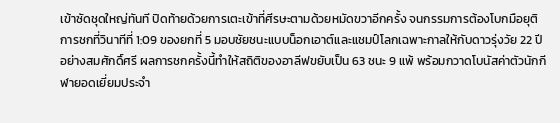เข้าซัดชุดใหญ่ทันที ปิดท้ายด้วยการเตะเข้าที่ศีรษะตามด้วยหมัดขวาอีกครั้ง จนกรรมการต้องโบกมือยุติการชกที่วินาทีที่ 1:09 ของยกที่ 5 มอบชัยชนะแบบน็อกเอาต์และแชมป์โลกเฉพาะกาลให้กับดาวรุ่งวัย 22 ปีอย่างสมศักดิ์ศรี ผลการชกครั้งนี้ทำให้สถิติของอาลีฟขยับเป็น 63 ชนะ 9 แพ้ พร้อมกวาดโบนัสค่าตัวนักกีฬายอดเยี่ยมประจำ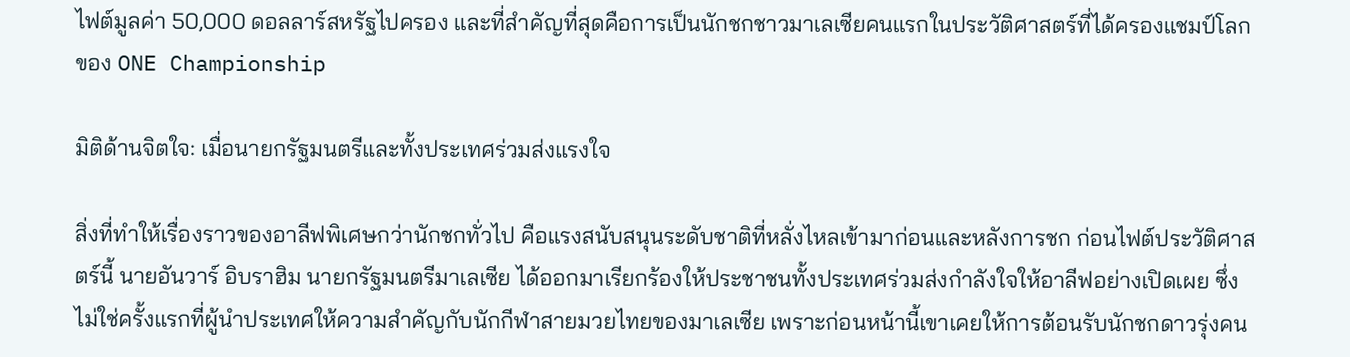ไฟต์มูลค่า 50,000 ดอลลาร์สหรัฐไปครอง และที่สำคัญที่สุดคือการเป็นนักชกชาวมาเลเซียคนแรกในประวัติศาสตร์ที่ได้ครองแชมป์โลกของ ONE Championship

มิติด้านจิตใจ: เมื่อนายกรัฐมนตรีและทั้งประเทศร่วมส่งแรงใจ

สิ่งที่ทำให้เรื่องราวของอาลีฟพิเศษกว่านักชกทั่วไป คือแรงสนับสนุนระดับชาติที่หลั่งไหลเข้ามาก่อนและหลังการชก ก่อนไฟต์ประวัติศาสตร์นี้ นายอันวาร์ อิบราฮิม นายกรัฐมนตรีมาเลเซีย ได้ออกมาเรียกร้องให้ประชาชนทั้งประเทศร่วมส่งกำลังใจให้อาลีฟอย่างเปิดเผย ซึ่งไม่ใช่ครั้งแรกที่ผู้นำประเทศให้ความสำคัญกับนักกีฬาสายมวยไทยของมาเลเซีย เพราะก่อนหน้านี้เขาเคยให้การต้อนรับนักชกดาวรุ่งคน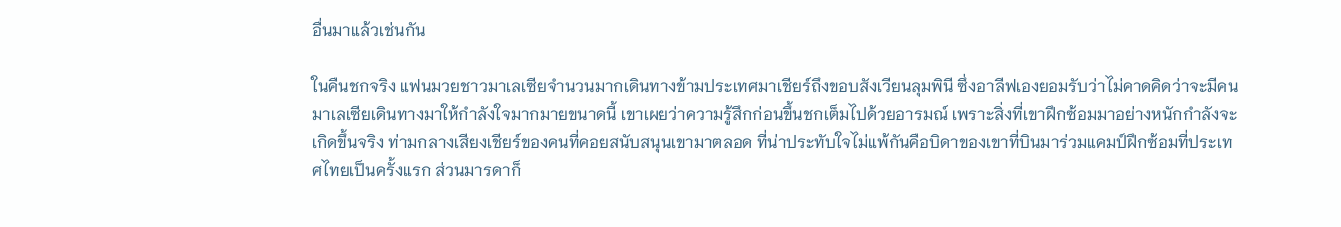อื่นมาแล้วเช่นกัน

ในคืนชกจริง แฟนมวยชาวมาเลเซียจำนวนมากเดินทางข้ามประเทศมาเชียร์ถึงขอบสังเวียนลุมพินี ซึ่งอาลีฟเองยอมรับว่าไม่คาดคิดว่าจะมีคนมาเลเซียเดินทางมาให้กำลังใจมากมายขนาดนี้ เขาเผยว่าความรู้สึกก่อนขึ้นชกเต็มไปด้วยอารมณ์ เพราะสิ่งที่เขาฝึกซ้อมมาอย่างหนักกำลังจะเกิดขึ้นจริง ท่ามกลางเสียงเชียร์ของคนที่คอยสนับสนุนเขามาตลอด ที่น่าประทับใจไม่แพ้กันคือบิดาของเขาที่บินมาร่วมแคมป์ฝึกซ้อมที่ประเทศไทยเป็นครั้งแรก ส่วนมารดาก็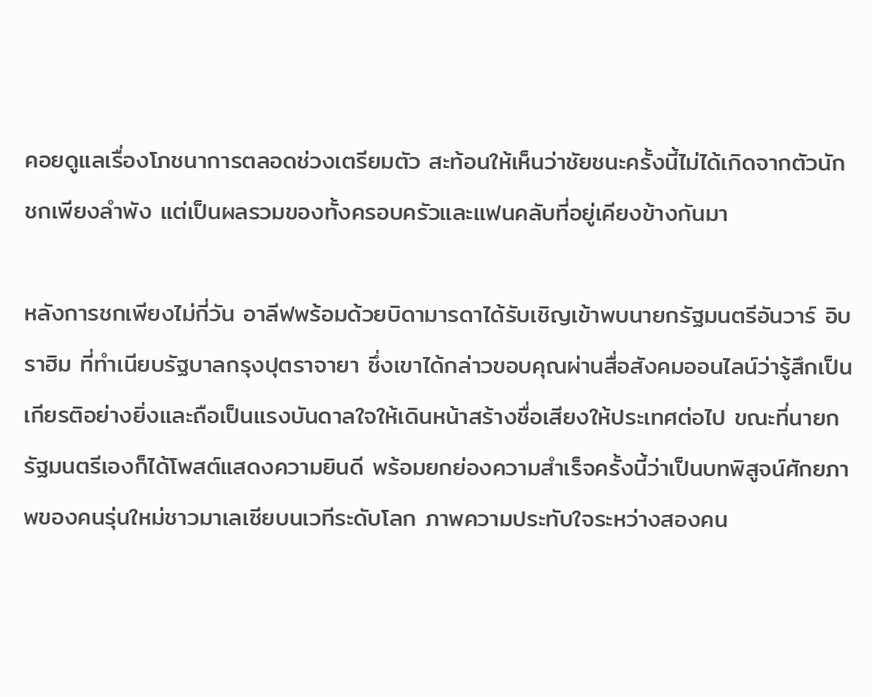คอยดูแลเรื่องโภชนาการตลอดช่วงเตรียมตัว สะท้อนให้เห็นว่าชัยชนะครั้งนี้ไม่ได้เกิดจากตัวนักชกเพียงลำพัง แต่เป็นผลรวมของทั้งครอบครัวและแฟนคลับที่อยู่เคียงข้างกันมา

หลังการชกเพียงไม่กี่วัน อาลีฟพร้อมด้วยบิดามารดาได้รับเชิญเข้าพบนายกรัฐมนตรีอันวาร์ อิบราฮิม ที่ทำเนียบรัฐบาลกรุงปุตราจายา ซึ่งเขาได้กล่าวขอบคุณผ่านสื่อสังคมออนไลน์ว่ารู้สึกเป็นเกียรติอย่างยิ่งและถือเป็นแรงบันดาลใจให้เดินหน้าสร้างชื่อเสียงให้ประเทศต่อไป ขณะที่นายกรัฐมนตรีเองก็ได้โพสต์แสดงความยินดี พร้อมยกย่องความสำเร็จครั้งนี้ว่าเป็นบทพิสูจน์ศักยภาพของคนรุ่นใหม่ชาวมาเลเซียบนเวทีระดับโลก ภาพความประทับใจระหว่างสองคน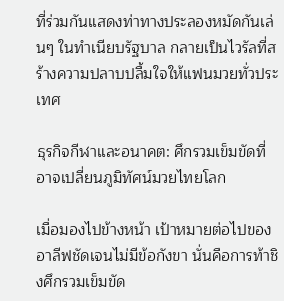ที่ร่วมกันแสดงท่าทางประลองหมัดกันเล่นๆ ในทำเนียบรัฐบาล กลายเป็นไวรัลที่สร้างความปลาบปลื้มใจให้แฟนมวยทั่วประเทศ

ธุรกิจกีฬาและอนาคต: ศึกรวมเข็มขัดที่อาจเปลี่ยนภูมิทัศน์มวยไทยโลก

เมื่อมองไปข้างหน้า เป้าหมายต่อไปของอาลีฟชัดเจนไม่มีข้อกังขา นั่นคือการท้าชิงศึกรวมเข็มขัด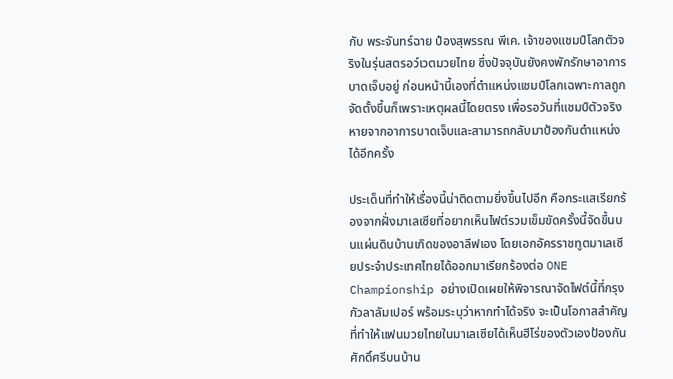กับ พระจันทร์ฉาย ป๋องสุพรรณ พีเค. เจ้าของแชมป์โลกตัวจริงในรุ่นสตรอว์เวตมวยไทย ซึ่งปัจจุบันยังคงพักรักษาอาการบาดเจ็บอยู่ ก่อนหน้านี้เองที่ตำแหน่งแชมป์โลกเฉพาะกาลถูกจัดตั้งขึ้นก็เพราะเหตุผลนี้โดยตรง เพื่อรอวันที่แชมป์ตัวจริงหายจากอาการบาดเจ็บและสามารถกลับมาป้องกันตำแหน่งได้อีกครั้ง

ประเด็นที่ทำให้เรื่องนี้น่าติดตามยิ่งขึ้นไปอีก คือกระแสเรียกร้องจากฝั่งมาเลเซียที่อยากเห็นไฟต์รวมเข็มขัดครั้งนี้จัดขึ้นบนแผ่นดินบ้านเกิดของอาลีฟเอง โดยเอกอัครราชทูตมาเลเซียประจำประเทศไทยได้ออกมาเรียกร้องต่อ ONE Championship อย่างเปิดเผยให้พิจารณาจัดไฟต์นี้ที่กรุงกัวลาลัมเปอร์ พร้อมระบุว่าหากทำได้จริง จะเป็นโอกาสสำคัญที่ทำให้แฟนมวยไทยในมาเลเซียได้เห็นฮีโร่ของตัวเองป้องกันศักดิ์ศรีบนบ้าน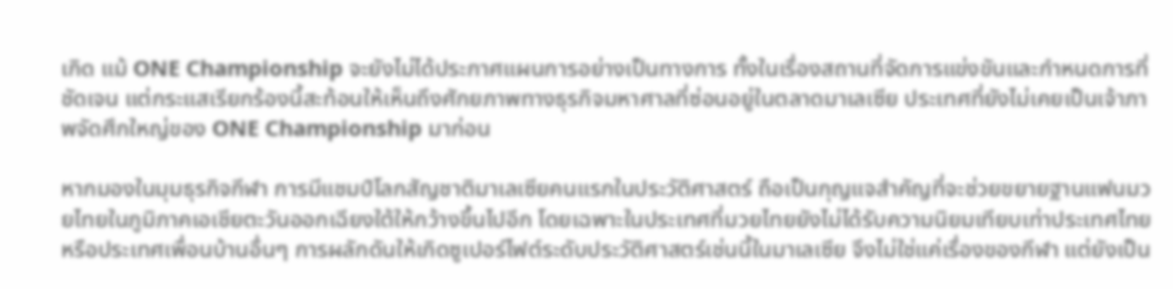เกิด แม้ ONE Championship จะยังไม่ได้ประกาศแผนการอย่างเป็นทางการ ทั้งในเรื่องสถานที่จัดการแข่งขันและกำหนดการที่ชัดเจน แต่กระแสเรียกร้องนี้สะท้อนให้เห็นถึงศักยภาพทางธุรกิจมหาศาลที่ซ่อนอยู่ในตลาดมาเลเซีย ประเทศที่ยังไม่เคยเป็นเจ้าภาพจัดศึกใหญ่ของ ONE Championship มาก่อน

หากมองในมุมธุรกิจกีฬา การมีแชมป์โลกสัญชาติมาเลเซียคนแรกในประวัติศาสตร์ ถือเป็นกุญแจสำคัญที่จะช่วยขยายฐานแฟนมวยไทยในภูมิภาคเอเชียตะวันออกเฉียงใต้ให้กว้างขึ้นไปอีก โดยเฉพาะในประเทศที่มวยไทยยังไม่ได้รับความนิยมเทียบเท่าประเทศไทยหรือประเทศเพื่อนบ้านอื่นๆ การผลักดันให้เกิดซูเปอร์ไฟต์ระดับประวัติศาสตร์เช่นนี้ในมาเลเซีย จึงไม่ใช่แค่เรื่องของกีฬา แต่ยังเป็น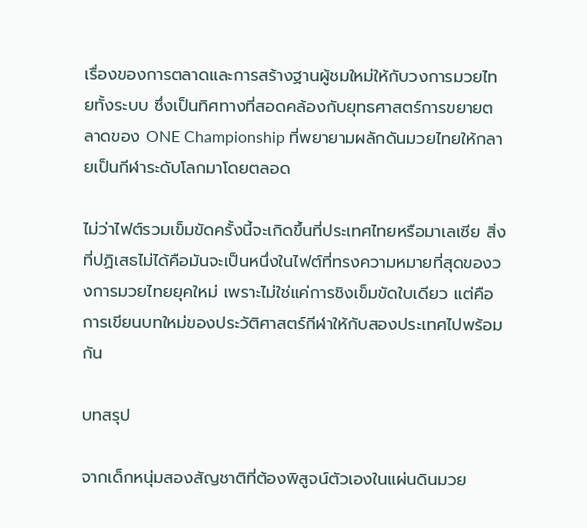เรื่องของการตลาดและการสร้างฐานผู้ชมใหม่ให้กับวงการมวยไทยทั้งระบบ ซึ่งเป็นทิศทางที่สอดคล้องกับยุทธศาสตร์การขยายตลาดของ ONE Championship ที่พยายามผลักดันมวยไทยให้กลายเป็นกีฬาระดับโลกมาโดยตลอด

ไม่ว่าไฟต์รวมเข็มขัดครั้งนี้จะเกิดขึ้นที่ประเทศไทยหรือมาเลเซีย สิ่งที่ปฏิเสธไม่ได้คือมันจะเป็นหนึ่งในไฟต์ที่ทรงความหมายที่สุดของวงการมวยไทยยุคใหม่ เพราะไม่ใช่แค่การชิงเข็มขัดใบเดียว แต่คือการเขียนบทใหม่ของประวัติศาสตร์กีฬาให้กับสองประเทศไปพร้อมกัน

บทสรุป

จากเด็กหนุ่มสองสัญชาติที่ต้องพิสูจน์ตัวเองในแผ่นดินมวย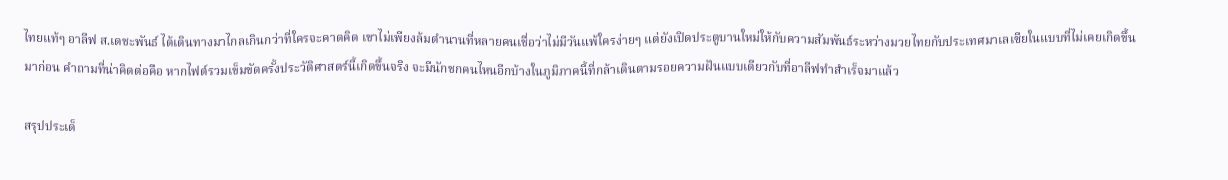ไทยแท้ๆ อาลีฟ ส.เดชะพันธ์ ได้เดินทางมาไกลเกินกว่าที่ใครจะคาดคิด เขาไม่เพียงล้มตำนานที่หลายคนเชื่อว่าไม่มีวันแพ้ใครง่ายๆ แต่ยังเปิดประตูบานใหม่ให้กับความสัมพันธ์ระหว่างมวยไทยกับประเทศมาเลเซียในแบบที่ไม่เคยเกิดขึ้นมาก่อน คำถามที่น่าคิดต่อคือ หากไฟต์รวมเข็มขัดครั้งประวัติศาสตร์นี้เกิดขึ้นจริง จะมีนักชกคนไหนอีกบ้างในภูมิภาคนี้ที่กล้าเดินตามรอยความฝันแบบเดียวกับที่อาลีฟทำสำเร็จมาแล้ว

สรุปประเด็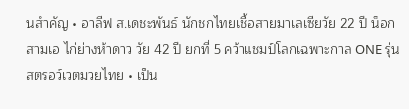นสำคัญ • อาลีฟ ส.เดชะพันธ์ นักชกไทยเชื้อสายมาเลเซียวัย 22 ปี น็อกสามเอ ไก่ย่างห้าดาว วัย 42 ปี ยกที่ 5 คว้าแชมป์โลกเฉพาะกาล ONE รุ่นสตรอว์เวตมวยไทย • เป็น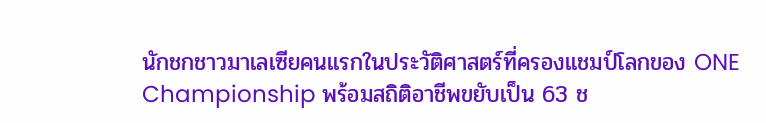นักชกชาวมาเลเซียคนแรกในประวัติศาสตร์ที่ครองแชมป์โลกของ ONE Championship พร้อมสถิติอาชีพขยับเป็น 63 ช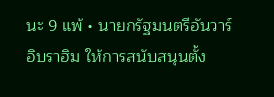นะ 9 แพ้ • นายกรัฐมนตรีอันวาร์ อิบราฮิม ให้การสนับสนุนตั้ง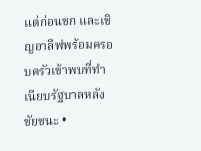แต่ก่อนชก และเชิญอาลีฟพร้อมครอบครัวเข้าพบที่ทำเนียบรัฐบาลหลังชัยชนะ •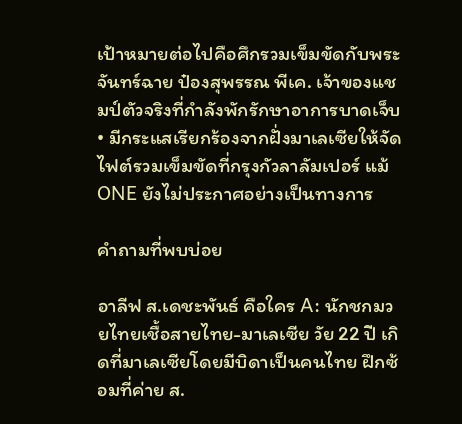เป้าหมายต่อไปคือศึกรวมเข็มขัดกับพระจันทร์ฉาย ป๋องสุพรรณ พีเค. เจ้าของแชมป์ตัวจริงที่กำลังพักรักษาอาการบาดเจ็บ • มีกระแสเรียกร้องจากฝั่งมาเลเซียให้จัดไฟต์รวมเข็มขัดที่กรุงกัวลาลัมเปอร์ แม้ ONE ยังไม่ประกาศอย่างเป็นทางการ

คำถามที่พบบ่อย

อาลีฟ ส.เดชะพันธ์ คือใคร A: นักชกมวยไทยเชื้อสายไทย-มาเลเซีย วัย 22 ปี เกิดที่มาเลเซียโดยมีบิดาเป็นคนไทย ฝึกซ้อมที่ค่าย ส.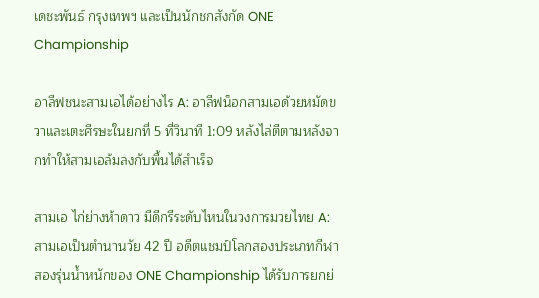เดชะพันธ์ กรุงเทพฯ และเป็นนักชกสังกัด ONE Championship

อาลีฟชนะสามเอได้อย่างไร A: อาลีฟน็อกสามเอด้วยหมัดขวาและเตะศีรษะในยกที่ 5 ที่วินาที 1:09 หลังไล่ตีตามหลังจากทำให้สามเอล้มลงกับพื้นได้สำเร็จ

สามเอ ไก่ย่างห้าดาว มีดีกรีระดับไหนในวงการมวยไทย A: สามเอเป็นตำนานวัย 42 ปี อดีตแชมป์โลกสองประเภทกีฬา สองรุ่นน้ำหนักของ ONE Championship ได้รับการยกย่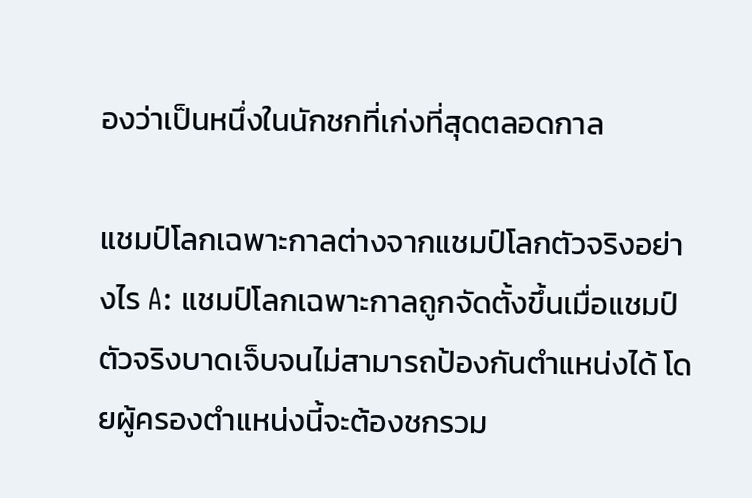องว่าเป็นหนึ่งในนักชกที่เก่งที่สุดตลอดกาล

แชมป์โลกเฉพาะกาลต่างจากแชมป์โลกตัวจริงอย่างไร A: แชมป์โลกเฉพาะกาลถูกจัดตั้งขึ้นเมื่อแชมป์ตัวจริงบาดเจ็บจนไม่สามารถป้องกันตำแหน่งได้ โดยผู้ครองตำแหน่งนี้จะต้องชกรวม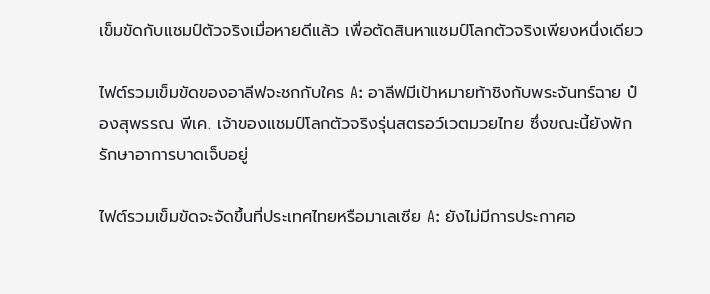เข็มขัดกับแชมป์ตัวจริงเมื่อหายดีแล้ว เพื่อตัดสินหาแชมป์โลกตัวจริงเพียงหนึ่งเดียว

ไฟต์รวมเข็มขัดของอาลีฟจะชกกับใคร A: อาลีฟมีเป้าหมายท้าชิงกับพระจันทร์ฉาย ป๋องสุพรรณ พีเค. เจ้าของแชมป์โลกตัวจริงรุ่นสตรอว์เวตมวยไทย ซึ่งขณะนี้ยังพักรักษาอาการบาดเจ็บอยู่

ไฟต์รวมเข็มขัดจะจัดขึ้นที่ประเทศไทยหรือมาเลเซีย A: ยังไม่มีการประกาศอ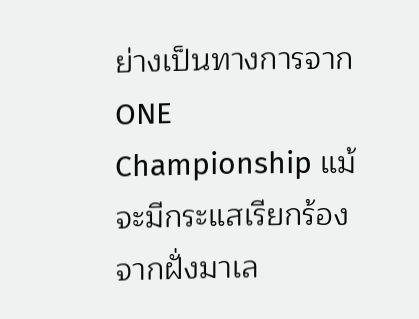ย่างเป็นทางการจาก ONE Championship แม้จะมีกระแสเรียกร้องจากฝั่งมาเล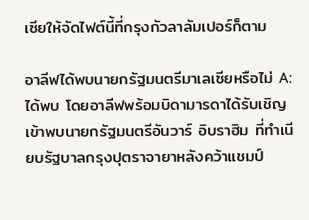เซียให้จัดไฟต์นี้ที่กรุงกัวลาลัมเปอร์ก็ตาม

อาลีฟได้พบนายกรัฐมนตรีมาเลเซียหรือไม่ A: ได้พบ โดยอาลีฟพร้อมบิดามารดาได้รับเชิญเข้าพบนายกรัฐมนตรีอันวาร์ อิบราฮิม ที่ทำเนียบรัฐบาลกรุงปุตราจายาหลังคว้าแชมป์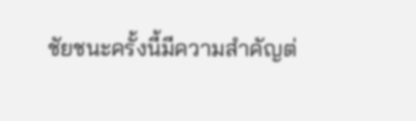ชัยชนะครั้งนี้มีความสำคัญต่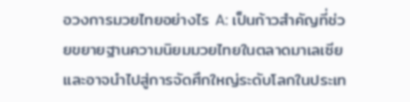อวงการมวยไทยอย่างไร A: เป็นก้าวสำคัญที่ช่วยขยายฐานความนิยมมวยไทยในตลาดมาเลเซีย และอาจนำไปสู่การจัดศึกใหญ่ระดับโลกในประเท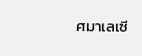ศมาเลเซี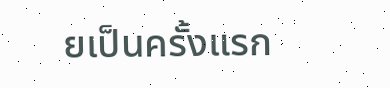ยเป็นครั้งแรก